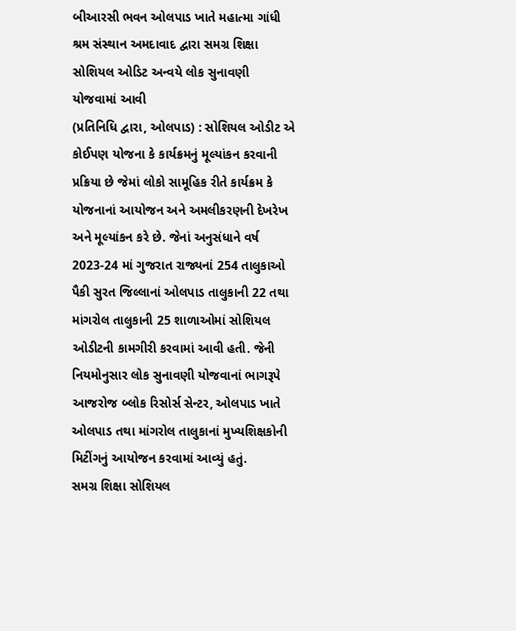બીઆરસી ભવન ઓલપાડ ખાતે મહાત્મા ગાંધી શ્રમ સંસ્થાન અમદાવાદ દ્વારા સમગ્ર શિક્ષા સોશિયલ ઓડિટ અન્વયે લોક સુનાવણી યોજવામાં આવી
(પ્રતિનિધિ દ્વારા, ઓલપાડ) : સોશિયલ ઓડીટ એ કોઈપણ યોજના કે કાર્યક્રમનું મૂલ્યાંકન કરવાની પ્રક્રિયા છે જેમાં લોકો સામૂહિક રીતે કાર્યક્રમ કે યોજનાનાં આયોજન અને અમલીકરણની દેખરેખ અને મૂલ્યાંકન કરે છે. જેનાં અનુસંધાને વર્ષ 2023-24 માં ગુજરાત રાજ્યનાં 254 તાલુકાઓ પૈકી સુરત જિલ્લાનાં ઓલપાડ તાલુકાની 22 તથા માંગરોલ તાલુકાની 25 શાળાઓમાં સોશિયલ ઓડીટની કામગીરી કરવામાં આવી હતી. જેની નિયમોનુસાર લોક સુનાવણી યોજવાનાં ભાગરૂપે આજરોજ બ્લોક રિસોર્સ સેન્ટર, ઓલપાડ ખાતે ઓલપાડ તથા માંગરોલ તાલુકાનાં મુખ્યશિક્ષકોની મિટીંગનું આયોજન કરવામાં આવ્યું હતું.
સમગ્ર શિક્ષા સોશિયલ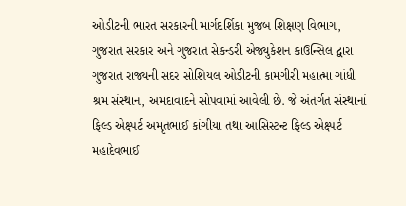ઓડીટની ભારત સરકારની માર્ગદર્શિકા મુજબ શિક્ષણ વિભાગ, ગુજરાત સરકાર અને ગુજરાત સેકન્ડરી એજ્યુકેશન કાઉન્સિલ દ્વારા ગુજરાત રાજ્યની સદર સોશિયલ ઓડીટની કામગીરી મહાત્મા ગાંધી શ્રમ સંસ્થાન, અમદાવાદને સોપવામાં આવેલી છે. જે અંતર્ગત સંસ્થાનાં ફિલ્ડ એક્ષ્પર્ટ અમૃતભાઈ કાંગીયા તથા આસિસ્ટન્ટ ફિલ્ડ એક્ષ્પર્ટ મહાદેવભાઈ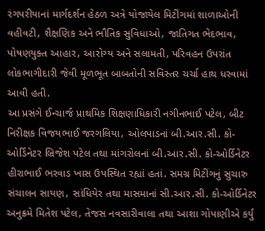રંગપરીયાનાં માર્ગદર્શન હેઠળ અત્રે યોજાયેલ મિટીંગમાં શાળાઓની વહીવટી, શૈક્ષણિક અને ભૌતિક સુવિધાઓ, જાતિગત ભેદભાવ, પોષણયુક્ત આહાર, આરોગ્ય અને સલામતી, પરિવહન ઉપરાંત લોકભાગીદારી જેવી મૂળભૂત બાબતોની સવિસ્તર ચર્ચા હાથ ધરવામાં આવી હતી.
આ પ્રસંગે ઈન્ચાર્જ પ્રાથમિક શિક્ષણાધિકારી નગીનભાઈ પટેલ, બીટ નિરીક્ષક વિજયભાઈ જરગલિયા, ઓલપાડનાં બી.આર.સી. કો-ઓર્ડિનેટર બ્રિજેશ પટેલ તથા માંગરોલનાં બી.આર.સી. કો-ઓર્ડિનેટર હીરાભાઈ ભરવાડ ખાસ ઉપસ્થિત રહ્યાં હતાં. સમગ્ર મિટીંગનું સુચારુ સંચાલન સાયણ, સાંધિયેર તથા માસમાનાં સી.આર.સી. કો-ઓર્ડિનેટર અનુક્રમે મિતેશ પટેલ, તેજસ નવસારીવાલા તથા આશા ગોપાણીએ કર્યુ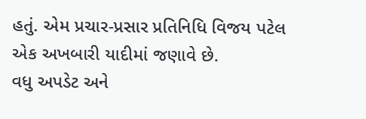હતું. એમ પ્રચાર-પ્રસાર પ્રતિનિધિ વિજય પટેલ એક અખબારી યાદીમાં જણાવે છે.
વધુ અપડેટ અને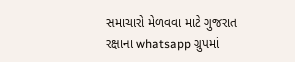સમાચારો મેળવવા માટે ગુજરાત રક્ષાના whatsapp ગ્રુપમાં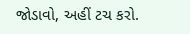જોડાવો, અહીં ટચ કરો.